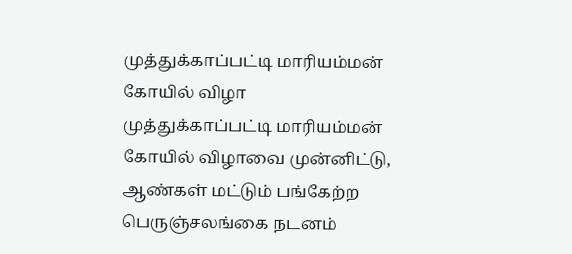முத்துக்காப்பட்டி மாரியம்மன் கோயில் விழா
முத்துக்காப்பட்டி மாரியம்மன் கோயில் விழாவை முன்னிட்டு, ஆண்கள் மட்டும் பங்கேற்ற பெருஞ்சலங்கை நடனம்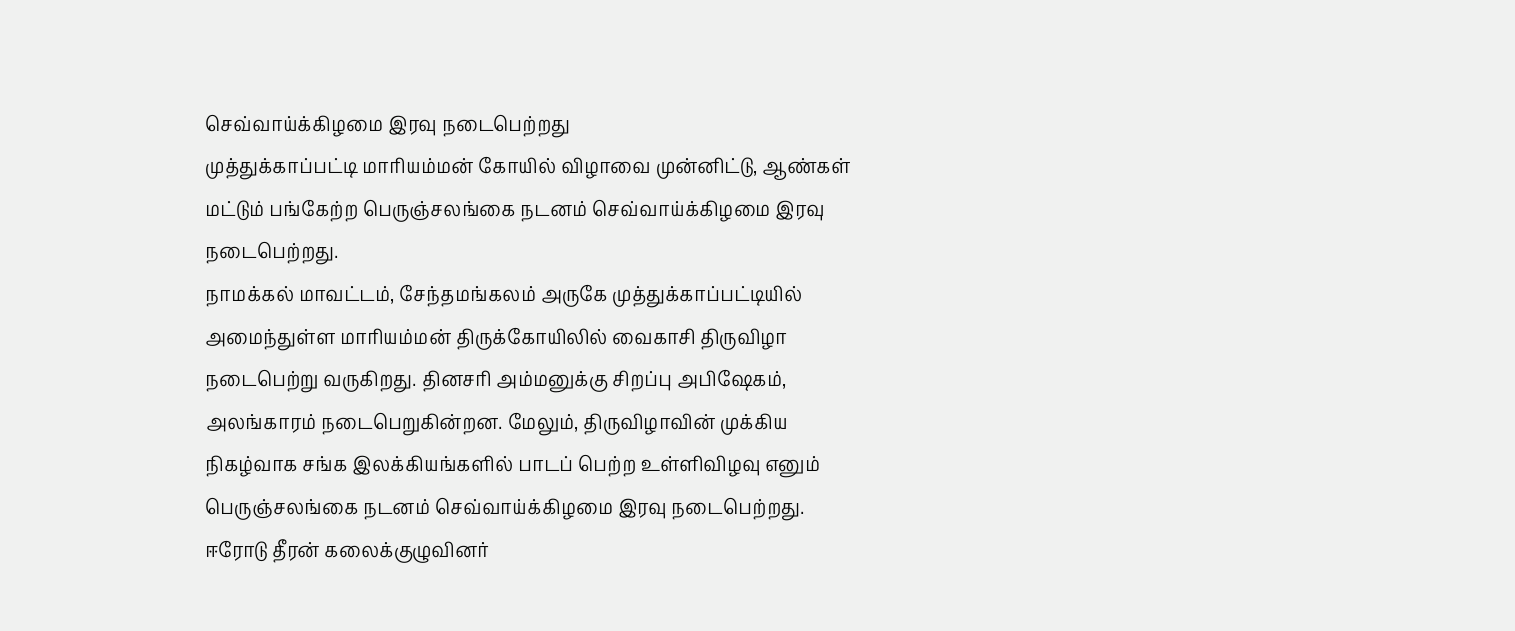செவ்வாய்க்கிழமை இரவு நடைபெற்றது
முத்துக்காப்பட்டி மாரியம்மன் கோயில் விழாவை முன்னிட்டு, ஆண்கள் மட்டும் பங்கேற்ற பெருஞ்சலங்கை நடனம் செவ்வாய்க்கிழமை இரவு நடைபெற்றது.
நாமக்கல் மாவட்டம், சேந்தமங்கலம் அருகே முத்துக்காப்பட்டியில் அமைந்துள்ள மாரியம்மன் திருக்கோயிலில் வைகாசி திருவிழா நடைபெற்று வருகிறது. தினசரி அம்மனுக்கு சிறப்பு அபிஷேகம், அலங்காரம் நடைபெறுகின்றன. மேலும், திருவிழாவின் முக்கிய நிகழ்வாக சங்க இலக்கியங்களில் பாடப் பெற்ற உள்ளிவிழவு எனும் பெருஞ்சலங்கை நடனம் செவ்வாய்க்கிழமை இரவு நடைபெற்றது.
ஈரோடு தீரன் கலைக்குழுவினர்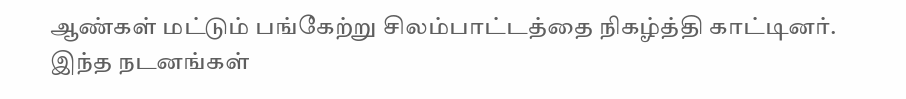ஆண்கள் மட்டும் பங்கேற்று சிலம்பாட்டத்தை நிகழ்த்தி காட்டினர். இந்த நடனங்கள்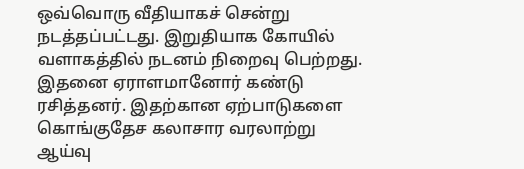ஒவ்வொரு வீதியாகச் சென்று நடத்தப்பட்டது. இறுதியாக கோயில் வளாகத்தில் நடனம் நிறைவு பெற்றது. இதனை ஏராளமானோர் கண்டு ரசித்தனர். இதற்கான ஏற்பாடுகளை கொங்குதேச கலாசார வரலாற்று ஆய்வு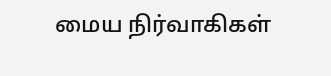மைய நிர்வாகிகள்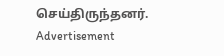செய்திருந்தனர்.
Advertisement